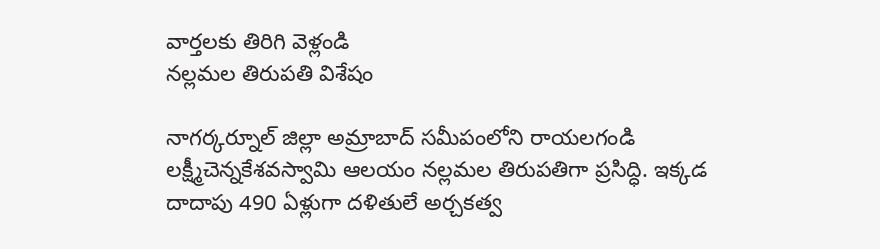వార్తలకు తిరిగి వెళ్లండి
నల్లమల తిరుపతి విశేషం

నాగర్కర్నూల్ జిల్లా అమ్రాబాద్ సమీపంలోని రాయలగండి లక్ష్మీచెన్నకేశవస్వామి ఆలయం నల్లమల తిరుపతిగా ప్రసిద్ధి. ఇక్కడ దాదాపు 490 ఏళ్లుగా దళితులే అర్చకత్వ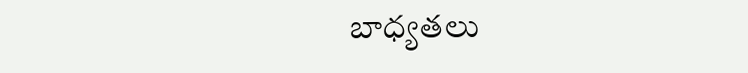బాధ్యతలు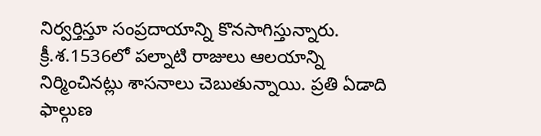నిర్వర్తిస్తూ సంప్రదాయాన్ని కొనసాగిస్తున్నారు.
క్రీ.శ.1536లో పల్నాటి రాజులు ఆలయాన్ని నిర్మించినట్లు శాసనాలు చెబుతున్నాయి. ప్రతి ఏడాది ఫాల్గుణ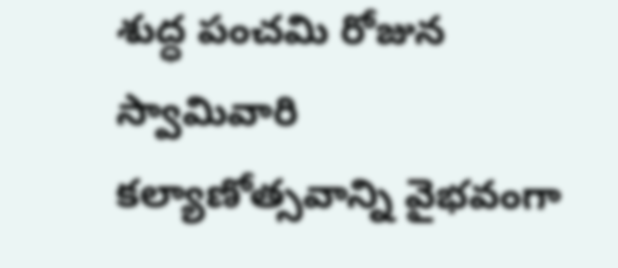శుద్ధ పంచమి రోజున స్వామివారి కల్యాణోత్సవాన్ని వైభవంగా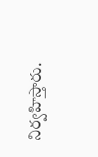నిర్వహిస్తారు.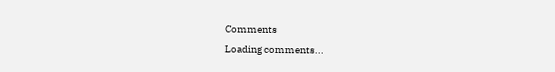Comments
Loading comments...